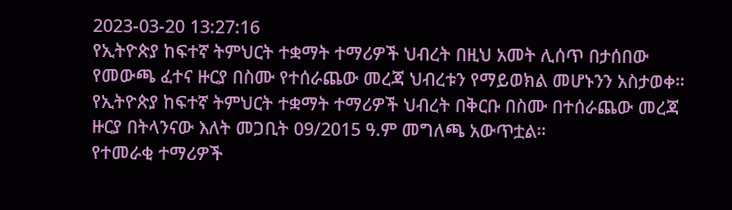2023-03-20 13:27:16
የኢትዮጵያ ከፍተኛ ትምህርት ተቋማት ተማሪዎች ህብረት በዚህ አመት ሊሰጥ በታሰበው የመውጫ ፈተና ዙርያ በስሙ የተሰራጨው መረጃ ህብረቱን የማይወክል መሆኑንን አስታወቀ።
የኢትዮጵያ ከፍተኛ ትምህርት ተቋማት ተማሪዎች ህብረት በቅርቡ በስሙ በተሰራጨው መረጃ ዙርያ በትላንናው እለት መጋቢት 09/2015 ዓ.ም መግለጫ አውጥቷል።
የተመራቂ ተማሪዎች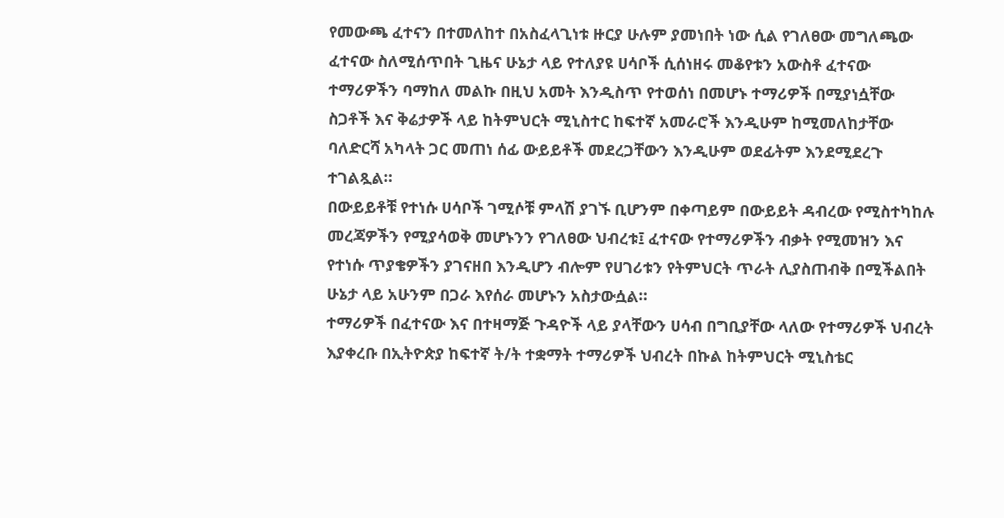የመውጫ ፈተናን በተመለከተ በአስፈላጊነቱ ዙርያ ሁሉም ያመነበት ነው ሲል የገለፀው መግለጫው ፈተናው ስለሚሰጥበት ጊዜና ሁኔታ ላይ የተለያዩ ሀሳቦች ሲሰነዘሩ መቆየቱን አውስቶ ፈተናው ተማሪዎችን ባማከለ መልኩ በዚህ አመት እንዲስጥ የተወሰነ በመሆኑ ተማሪዎች በሚያነሷቸው ስጋቶች እና ቅሬታዎች ላይ ከትምህርት ሚኒስተር ከፍተኛ አመራሮች እንዲሁም ከሚመለከታቸው ባለድርሻ አካላት ጋር መጠነ ሰፊ ውይይቶች መደረጋቸውን እንዲሁም ወደፊትም እንደሚደረጉ ተገልጿል።
በውይይቶቹ የተነሱ ሀሳቦች ገሚሶቹ ምላሽ ያገኙ ቢሆንም በቀጣይም በውይይት ዳብረው የሚስተካከሉ መረጃዎችን የሚያሳወቅ መሆኑንን የገለፀው ህብረቱ፤ ፈተናው የተማሪዎችን ብቃት የሚመዝን እና የተነሱ ጥያቄዎችን ያገናዘበ እንዲሆን ብሎም የሀገሪቱን የትምህርት ጥራት ሊያስጠብቅ በሚችልበት ሁኔታ ላይ አሁንም በጋራ እየሰራ መሆኑን አስታውሷል።
ተማሪዎች በፈተናው እና በተዛማጅ ጉዳዮች ላይ ያላቸውን ሀሳብ በግቢያቸው ላለው የተማሪዎች ህብረት እያቀረቡ በኢትዮጵያ ከፍተኛ ት/ት ተቋማት ተማሪዎች ህብረት በኩል ከትምህርት ሚኒስቴር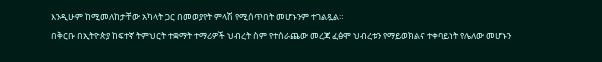እንዲሁም ከሚመለከታቸው አካላት ጋር በመወያየት ምላሽ የሚሰጥበት መሆኑንም ተገልጿል።
በቅርቡ በኢትዮጵያ ከፍተኛ ትምህርት ተቋማት ተማሪዎች ህብረት ስም የተሰራጨው መረጃ ፈፅሞ ህብረቱን የማይወክልና ተቀባይነት የሌለው መሆኑን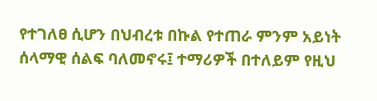የተገለፀ ሲሆን በህብረቱ በኩል የተጠራ ምንም አይነት ሰላማዊ ሰልፍ ባለመኖሩ፤ ተማሪዎች በተለይም የዚህ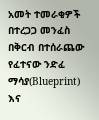አመት ተመራቂዎች በተረጋጋ መንፈስ በቅርብ በተሰራጨው የፈተናው ንድፈ ማሳያ(Blueprint) እና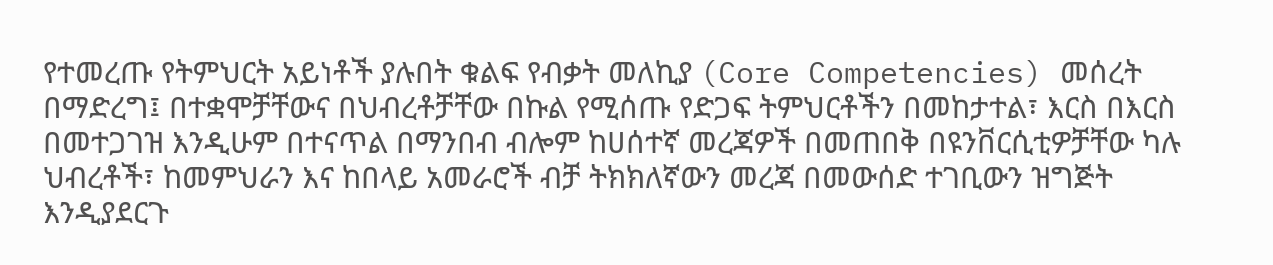የተመረጡ የትምህርት አይነቶች ያሉበት ቁልፍ የብቃት መለኪያ (Core Competencies) መሰረት በማድረግ፤ በተቋሞቻቸውና በህብረቶቻቸው በኩል የሚሰጡ የድጋፍ ትምህርቶችን በመከታተል፣ እርስ በእርስ በመተጋገዝ እንዲሁም በተናጥል በማንበብ ብሎም ከሀሰተኛ መረጃዎች በመጠበቅ በዩንቨርሲቲዎቻቸው ካሉ ህብረቶች፣ ከመምህራን እና ከበላይ አመራሮች ብቻ ትክክለኛውን መረጃ በመውሰድ ተገቢውን ዝግጅት እንዲያደርጉ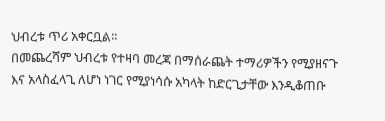ህብረቱ ጥሪ አቀርቧል።
በመጨረሻም ህብረቱ የተዛባ መረጃ በማሰራጨት ተማሪዎችን የሚያዘናጉ እና አላስፈላጊ ለሆነ ነገር የሚያነሳሱ አካላት ከድርጊታቸው እንዲቆጠቡ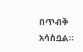በጥብቅ አሳስቧል።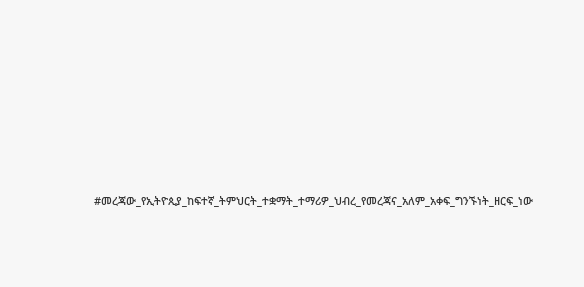#መረጃው_የኢትዮጲያ_ከፍተኛ_ትምህርት_ተቋማት_ተማሪዎ_ህብረ_የመረጃና_አለም_አቀፍ_ግንኙነት_ዘርፍ_ነው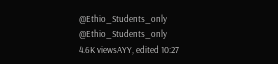@Ethio_Students_only
@Ethio_Students_only
4.6K viewsAYY, edited 10:27